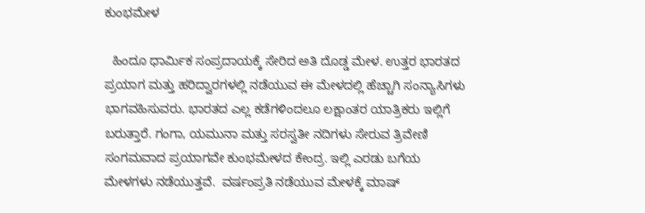ಕುಂಭಮೇಳ

  ಹಿಂದೂ ಧಾರ್ಮಿಕ ಸಂಪ್ರದಾಯಕ್ಕೆ ಸೇರಿದ ಅತಿ ದೊಡ್ಡ ಮೇಳ. ಉತ್ತರ ಭಾರತದ ಪ್ರಯಾಗ ಮತ್ತು ಹರಿದ್ವಾರಗಳಲ್ಲಿ ನಡೆಯುವ ಈ ಮೇಳದಲ್ಲಿ ಹೆಚ್ಚಾಗಿ ಸಂನ್ಯಾಸಿಗಳು ಭಾಗವಹಿಸುವರು. ಭಾರತದ ಎಲ್ಲ ಕಡೆಗಳಿಂದಲೂ ಲಕ್ಷಾಂತರ ಯಾತ್ರಿಕರು ಇಲ್ಲಿಗೆ ಬರುತ್ತಾರೆ. ಗಂಗಾ, ಯಮುನಾ ಮತ್ತು ಸರಸ್ವತೀ ನದಿಗಳು ಸೇರುವ ತ್ರಿವೇಣಿ ಸಂಗಮವಾದ ಪ್ರಯಾಗವೇ ಕುಂಭಮೇಳದ ಕೇಂದ್ರ. ಇಲ್ಲಿ ಎರಡು ಬಗೆಯ ಮೇಳಗಳು ನಡೆಯುತ್ತವೆ.  ವರ್ಷಂಪ್ರತಿ ನಡೆಯುವ ಮೇಳಕ್ಕೆ ಮಾಷ್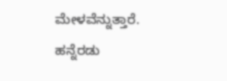ಮೇಳವೆನ್ನುತ್ತಾರೆ. ಹನ್ನೆರಡು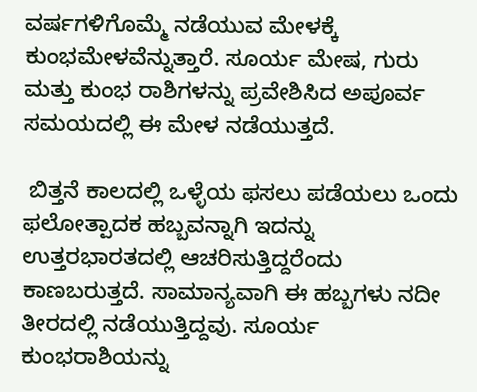ವರ್ಷಗಳಿಗೊಮ್ಮೆ ನಡೆಯುವ ಮೇಳಕ್ಕೆ ಕುಂಭಮೇಳವೆನ್ನುತ್ತಾರೆ. ಸೂರ್ಯ ಮೇಷ, ಗುರು ಮತ್ತು ಕುಂಭ ರಾಶಿಗಳನ್ನು ಪ್ರವೇಶಿಸಿದ ಅಪೂರ್ವ ಸಮಯದಲ್ಲಿ ಈ ಮೇಳ ನಡೆಯುತ್ತದೆ.

 ಬಿತ್ತನೆ ಕಾಲದಲ್ಲಿ ಒಳ್ಳೆಯ ಫಸಲು ಪಡೆಯಲು ಒಂದು ಫಲೋತ್ಪಾದಕ ಹಬ್ಬವನ್ನಾಗಿ ಇದನ್ನು ಉತ್ತರಭಾರತದಲ್ಲಿ ಆಚರಿಸುತ್ತಿದ್ದರೆಂದು ಕಾಣಬರುತ್ತದೆ. ಸಾಮಾನ್ಯವಾಗಿ ಈ ಹಬ್ಬಗಳು ನದೀ ತೀರದಲ್ಲಿ ನಡೆಯುತ್ತಿದ್ದವು. ಸೂರ್ಯ ಕುಂಭರಾಶಿಯನ್ನು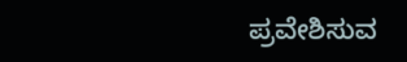ಪ್ರವೇಶಿಸುವ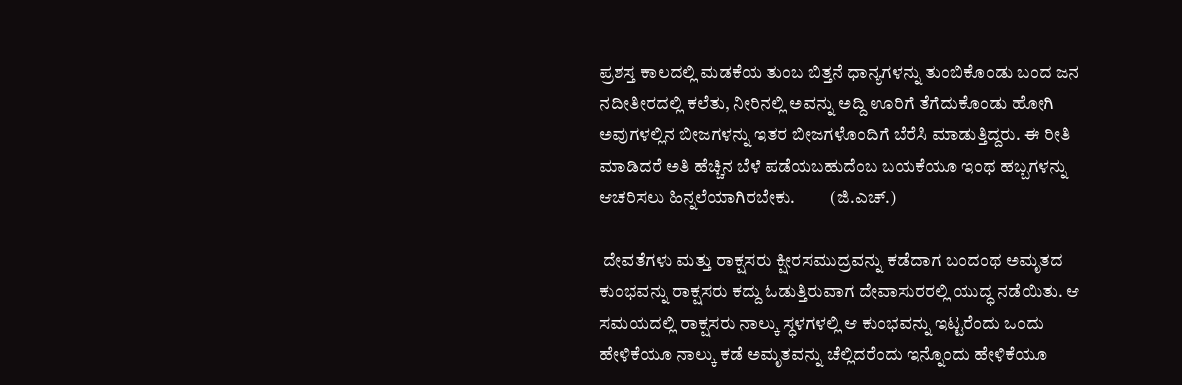ಪ್ರಶಸ್ತ ಕಾಲದಲ್ಲಿ ಮಡಕೆಯ ತುಂಬ ಬಿತ್ತನೆ ಧಾನ್ಯಗಳನ್ನು ತುಂಬಿಕೊಂಡು ಬಂದ ಜನ ನದೀತೀರದಲ್ಲಿ ಕಲೆತು, ನೀರಿನಲ್ಲಿ ಅವನ್ನು ಅದ್ದಿ ಊರಿಗೆ ತೆಗೆದುಕೊಂಡು ಹೋಗಿ ಅವುಗಳಲ್ಲಿನ ಬೀಜಗಳನ್ನು ಇತರ ಬೀಜಗಳೊಂದಿಗೆ ಬೆರೆಸಿ ಮಾಡುತ್ತಿದ್ದರು. ಈ ರೀತಿ ಮಾಡಿದರೆ ಅತಿ ಹೆಚ್ಚಿನ ಬೆಳೆ ಪಡೆಯಬಹುದೆಂಬ ಬಯಕೆಯೂ ಇಂಥ ಹಬ್ಬಗಳನ್ನು ಆಚರಿಸಲು ಹಿನ್ನಲೆಯಾಗಿರಬೇಕು.          (ಜಿ.ಎಚ್.)

 ದೇವತೆಗಳು ಮತ್ತು ರಾಕ್ಷಸರು ಕ್ಷೀರಸಮುದ್ರವನ್ನು ಕಡೆದಾಗ ಬಂದಂಥ ಅಮೃತದ ಕುಂಭವನ್ನು ರಾಕ್ಷಸರು ಕದ್ದು ಓಡುತ್ತಿರುವಾಗ ದೇವಾಸುರರಲ್ಲಿ ಯುದ್ಧ ನಡೆಯಿತು. ಆ ಸಮಯದಲ್ಲಿ ರಾಕ್ಷಸರು ನಾಲ್ಕು ಸ್ಧಳಗಳಲ್ಲಿ ಆ ಕುಂಭವನ್ನು ಇಟ್ಟರೆಂದು ಒಂದು ಹೇಳಿಕೆಯೂ ನಾಲ್ಕು ಕಡೆ ಅಮೃತವನ್ನು ಚೆಲ್ಲಿದರೆಂದು ಇನ್ನೊಂದು ಹೇಳಿಕೆಯೂ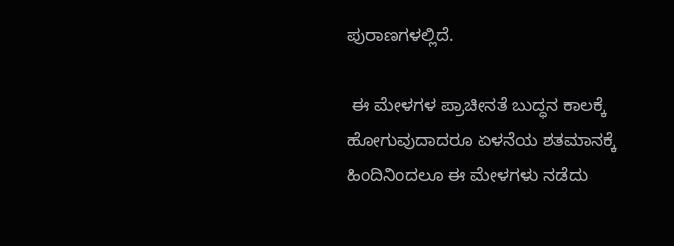ಪುರಾಣಗಳಲ್ಲಿದೆ.

 ಈ ಮೇಳಗಳ ಪ್ರಾಚೀನತೆ ಬುದ್ಧನ ಕಾಲಕ್ಕೆ ಹೋಗುವುದಾದರೂ ಏಳನೆಯ ಶತಮಾನಕ್ಕೆ ಹಿಂದಿನಿಂದಲೂ ಈ ಮೇಳಗಳು ನಡೆದು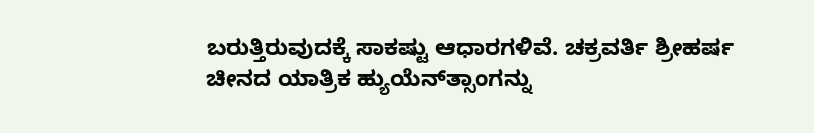ಬರುತ್ತಿರುವುದಕ್ಕೆ ಸಾಕಷ್ಟು ಆಧಾರಗಳಿವೆ. ಚಕ್ರವರ್ತಿ ಶ್ರೀಹರ್ಷ ಚೀನದ ಯಾತ್ರಿಕ ಹ್ಯುಯೆನ್‍ತ್ಸಾಂಗನ್ನು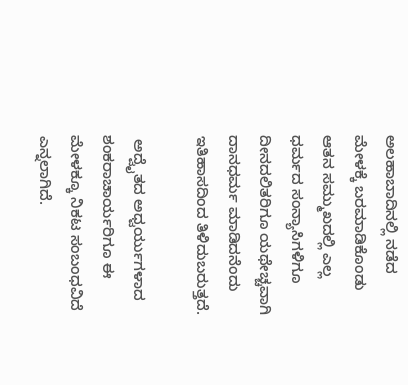ಅಲಹಾಬಾದಿನಲ್ಲಿ ನಡೆದ ಮೇಳಕ್ಕೆ ಬರಮಾಡಿಕೊಂಡು ಆತನ ಸಮ್ಮುಖದಲ್ಲಿ ಎಲ್ಲ ಧರ್ಮದ ಸಂನ್ಯಾಸಿಗಳಿಗೂ ದೀನದಲಿತರಿಗೂ ಯಥೇಚ್ಚವಾಗಿ ದಾನಧರ್ಮ ಮಾಡಿದನೆಂದು ಇತಿಹಾಸದಿಂದ ತಿಳಿದುಬರುತ್ತದೆ.

 ಅದ್ವೈತದ ಅಧ್ವರ್ಯುಗಳಾದ ಶಂಕರಾಚಾರ್ಯರಿಗೂ ಈ ಮೇಳಕ್ಕೂ ನಿಕಟ ಸಂಬಂಧವಿದೆ ಎನ್ನಲಾಗಿದೆ.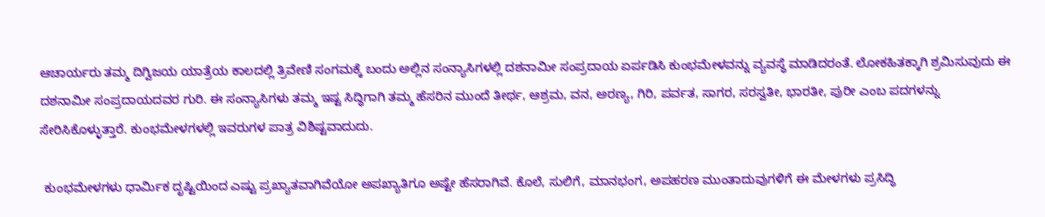ಆಚಾರ್ಯರು ತಮ್ಮ ದಿಗ್ವಿಜಯ ಯಾತ್ರೆಯ ಕಾಲದಲ್ಲಿ ತ್ರಿವೇಣಿ ಸಂಗಮಕ್ಕೆ ಬಂದು ಅಲ್ಲಿನ ಸಂನ್ಯಾಸಿಗಳಲ್ಲಿ ದಶನಾಮೀ ಸಂಪ್ರದಾಯ ಏರ್ಪಡಿಸಿ ಕುಂಭಮೇಳವನ್ನು ವ್ಯವಸ್ಧೆ ಮಾಡಿದರಂತೆ. ಲೋಕಹಿತಕ್ಕಾಗಿ ಶ್ರಮಿಸುವುದು ಈ ದಶನಾಮೀ ಸಂಪ್ರದಾಯದವರ ಗುರಿ. ಈ ಸಂನ್ಯಾಸಿಗಳು ತಮ್ಮ ಇಷ್ಟ ಸಿದ್ಧಿಗಾಗಿ ತಮ್ಮ ಹೆಸರಿನ ಮುಂದೆ ತೀರ್ಥ, ಆಶ್ರಮ, ವನ, ಅರಣ್ಯ, ಗಿರಿ, ಪರ್ವತ, ಸಾಗರ, ಸರಸ್ವತೀ, ಭಾರತೀ, ಪುರೀ ಎಂಬ ಪದಗಳನ್ನು ಸೇರಿಸಿಕೊಳ್ಳುತ್ತಾರೆ. ಕುಂಭಮೇಳಗಳಲ್ಲಿ ಇವರುಗಳ ಪಾತ್ರ ವಿಶಿಷ್ಟವಾದುದು.

 ಕುಂಭಮೇಳಗಳು ಧಾರ್ಮಿಕ ದೃಷ್ಟಿಯಿಂದ ಎಷ್ಟು ಪ್ರಖ್ಯಾತವಾಗಿವೆಯೋ ಅಪಖ್ಯಾತಿಗೂ ಅಷ್ಟೇ ಹೆಸರಾಗಿವೆ. ಕೊಲೆ, ಸುಲಿಗೆ, ಮಾನಭಂಗ, ಅಪಹರಣ ಮುಂತಾದುವುಗಳಿಗೆ ಈ ಮೇಳಗಳು ಪ್ರಸಿದ್ಧಿ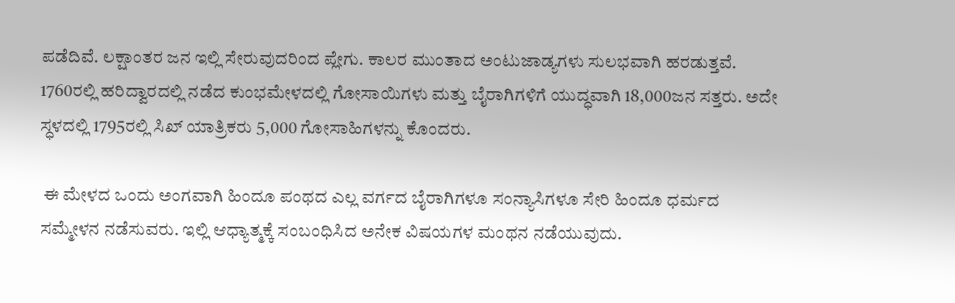ಪಡೆದಿವೆ. ಲಕ್ಷಾಂತರ ಜನ ಇಲ್ಲಿ ಸೇರುವುದರಿಂದ ಪ್ಲೇಗು. ಕಾಲರ ಮುಂತಾದ ಅಂಟುಜಾಡ್ಯಗಳು ಸುಲಭವಾಗಿ ಹರಡುತ್ತವೆ. 1760ರಲ್ಲಿ ಹರಿದ್ವಾರದಲ್ಲಿ ನಡೆದ ಕುಂಭಮೇಳದಲ್ಲಿ ಗೋಸಾಯಿಗಳು ಮತ್ತು ಬೈರಾಗಿಗಳಿಗೆ ಯುದ್ಧವಾಗಿ 18,000ಜನ ಸತ್ತರು. ಅದೇ ಸ್ಧಳದಲ್ಲಿ 1795ರಲ್ಲಿ ಸಿಖ್ ಯಾತ್ರಿಕರು 5,000 ಗೋಸಾಹಿಗಳನ್ನು ಕೊಂದರು.

 ಈ ಮೇಳದ ಒಂದು ಅಂಗವಾಗಿ ಹಿಂದೂ ಪಂಥದ ಎಲ್ಲ ವರ್ಗದ ಬೈರಾಗಿಗಳೂ ಸಂನ್ಯಾಸಿಗಳೂ ಸೇರಿ ಹಿಂದೂ ಧರ್ಮದ ಸಮ್ಮೇಳನ ನಡೆಸುವರು. ಇಲ್ಲಿ ಆಧ್ಯಾತ್ಮಕ್ಕೆ ಸಂಬಂಧಿಸಿದ ಅನೇಕ ವಿಷಯಗಳ ಮಂಥನ ನಡೆಯುವುದು.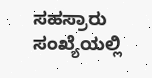ಸಹಸ್ರಾರು ಸಂಖ್ಯೆಯಲ್ಲಿ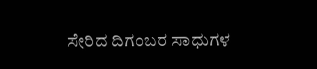ಸೇರಿದ ದಿಗಂಬರ ಸಾಧುಗಳ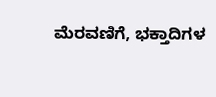ಮೆರವಣಿಗೆ, ಭಕ್ತಾದಿಗಳ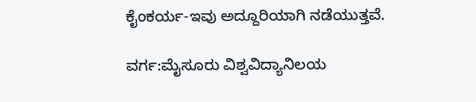ಕೈಂಕರ್ಯ-ಇವು ಅದ್ದೂರಿಯಾಗಿ ನಡೆಯುತ್ತವೆ.

ವರ್ಗ:ಮೈಸೂರು ವಿಶ್ವವಿದ್ಯಾನಿಲಯ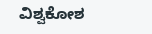ವಿಶ್ವಕೋಶ